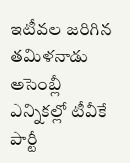ఇటీవల జరిగిన తమిళనాడు అసెంబ్లీ ఎన్నికల్లో టీవీకే పార్టీ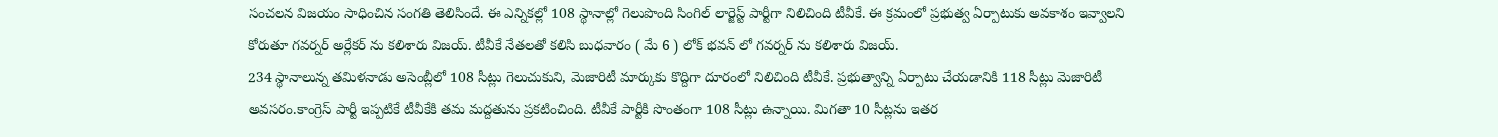సంచలన విజయం సాధించిన సంగతి తెలిసిందే. ఈ ఎన్నికల్లో 108 స్థానాల్లో గెలుపొంది సింగిల్ లార్జెస్ట్ పార్టీగా నిలిచింది టీవీకే. ఈ క్రమంలో ప్రభుత్వ ఏర్పాటుకు అవకాశం ఇవ్వాలని కోరుతూ గవర్నర్ అర్లేకర్ ను కలిశారు విజయ్. టీవీకే నేతలతో కలిసి బుధవారం ( మే 6 ) లోక్ భవన్ లో గవర్నర్ ను కలిశారు విజయ్.
234 స్థానాలున్న తమిళనాడు అసెంబ్లీలో 108 సీట్లు గెలుచుకుని, మెజారిటీ మార్కుకు కొద్దిగా దూరంలో నిలిచింది టీవీకే. ప్రభుత్వాన్ని ఏర్పాటు చేయడానికి 118 సీట్లు మెజారిటీ అవసరం.కాంగ్రెస్ పార్టీ ఇప్పటికే టీవీకేకి తమ మద్దతును ప్రకటించింది. టీవీకే పార్టీకి సొంతంగా 108 సీట్లు ఉన్నాయి. మిగతా 10 సీట్లను ఇతర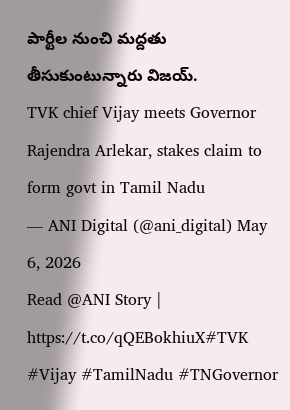పార్టీల నుంచి మద్దతు తీసుకుంటున్నారు విజయ్.
TVK chief Vijay meets Governor Rajendra Arlekar, stakes claim to form govt in Tamil Nadu
— ANI Digital (@ani_digital) May 6, 2026
Read @ANI Story | https://t.co/qQEBokhiuX#TVK #Vijay #TamilNadu #TNGovernor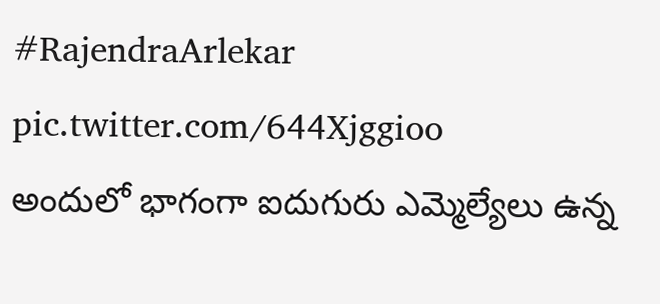#RajendraArlekar pic.twitter.com/644Xjggioo
అందులో భాగంగా ఐదుగురు ఎమ్మెల్యేలు ఉన్న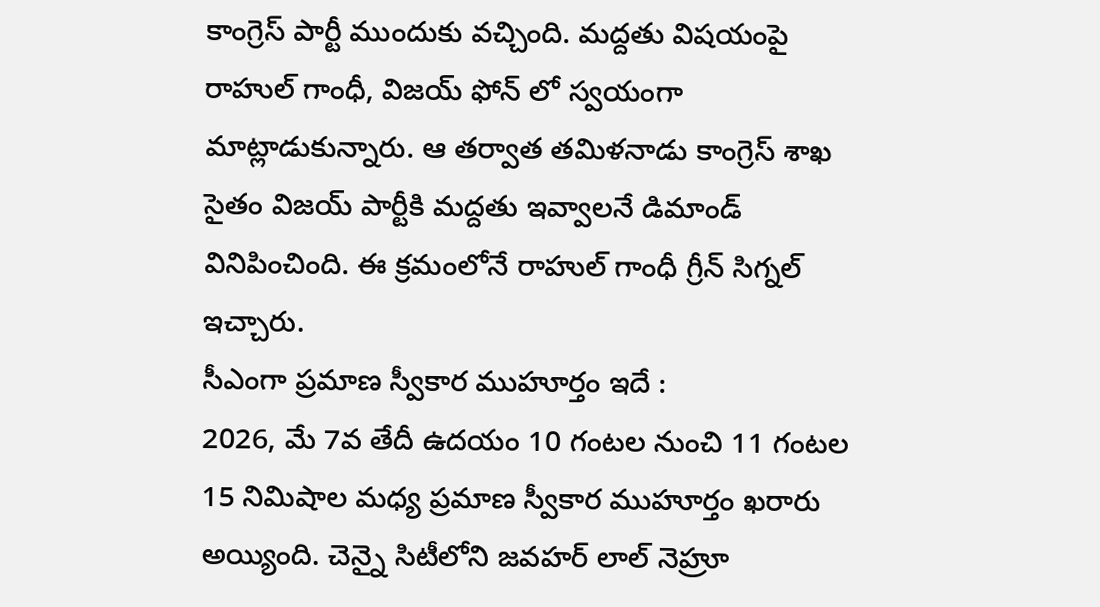కాంగ్రెస్ పార్టీ ముందుకు వచ్చింది. మద్దతు విషయంపై రాహుల్ గాంధీ, విజయ్ ఫోన్ లో స్వయంగా మాట్లాడుకున్నారు. ఆ తర్వాత తమిళనాడు కాంగ్రెస్ శాఖ సైతం విజయ్ పార్టీకి మద్దతు ఇవ్వాలనే డిమాండ్ వినిపించింది. ఈ క్రమంలోనే రాహుల్ గాంధీ గ్రీన్ సిగ్నల్ ఇచ్చారు.
సీఎంగా ప్రమాణ స్వీకార ముహూర్తం ఇదే :
2026, మే 7వ తేదీ ఉదయం 10 గంటల నుంచి 11 గంటల 15 నిమిషాల మధ్య ప్రమాణ స్వీకార ముహూర్తం ఖరారు అయ్యింది. చెన్నై సిటీలోని జవహర్ లాల్ నెహ్రూ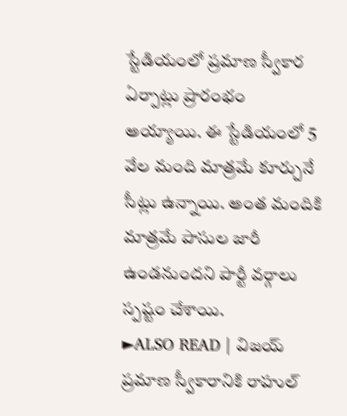స్టేడియంలో ప్రమాణ స్వీకార ఏర్పాట్లు ప్రారంభం అయ్యాయి. ఈ స్టేడియంలో 5 వేల మంది మాత్రమే కూర్చునే సీట్లు ఉన్నాయి. అంత మందికి మాత్రమే పాసుల జారీ ఉండనుందని పార్టీ వర్గాలు స్పష్టం చేశాయి.
►ALSO READ | విజయ్ ప్రమాణ స్వీకారానికి రాహుల్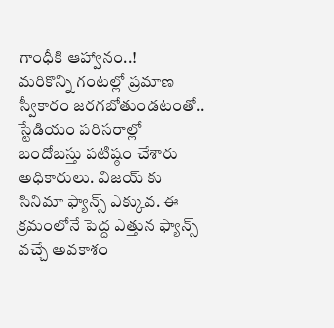గాంధీకి ఆహ్వానం..!
మరికొన్ని గంటల్లో ప్రమాణ స్వీకారం జరగబోతుండటంతో.. స్టేడియం పరిసరాల్లో బందోబస్తు పటిష్ఠం చేశారు అధికారులు. విజయ్ కు సినిమా ఫ్యాన్స్ ఎక్కువ. ఈ క్రమంలోనే పెద్ద ఎత్తున ఫ్యాన్స్ వచ్చే అవకాశం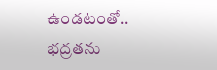ఉండటంతో.. భద్రతను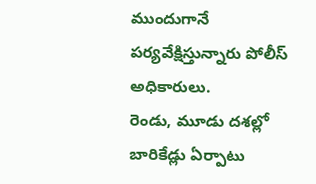ముందుగానే పర్యవేక్షిస్తున్నారు పోలీస్ అధికారులు.
రెండు, మూడు దశల్లో బారికేడ్లు ఏర్పాటు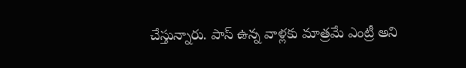చేస్తున్నారు. పాస్ ఉన్న వాళ్లకు మాత్రమే ఎంట్రీ అని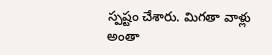స్పష్టం చేశారు. మిగతా వాళ్లు అంతా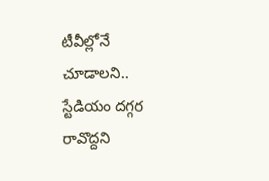టీవీల్లోనే చూడాలని.. స్టేడియం దగ్గర రావొద్దని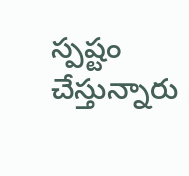స్పష్టం చేస్తున్నారు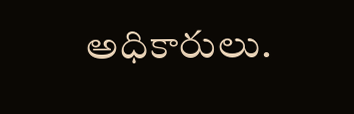అధికారులు.